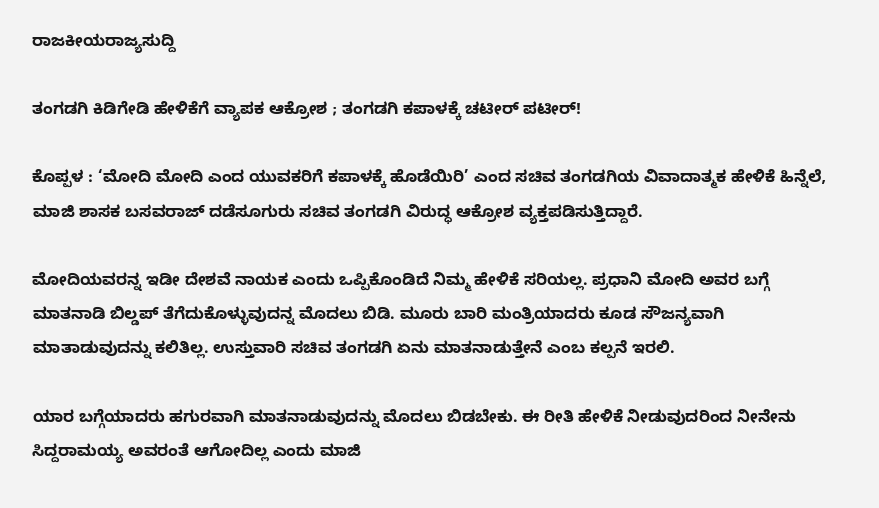ರಾಜಕೀಯರಾಜ್ಯಸುದ್ದಿ

ತಂಗಡಗಿ ಕಿಡಿಗೇಡಿ ಹೇಳಿಕೆಗೆ ವ್ಯಾಪಕ ಆಕ್ರೋಶ ; ತಂಗಡಗಿ ಕಪಾಳಕ್ಕೆ ಚಟೀರ್ ಪಟೀರ್!

ಕೊಪ್ಪಳ : ‘ಮೋದಿ ಮೋದಿ ಎಂದ ಯುವಕರಿಗೆ ಕಪಾಳಕ್ಕೆ ಹೊಡೆಯಿರಿ’ ಎಂದ ಸಚಿವ ತಂಗಡಗಿಯ ವಿವಾದಾತ್ಮಕ ಹೇಳಿಕೆ ಹಿನ್ನೆಲೆ, ಮಾಜಿ ಶಾಸಕ ಬಸವರಾಜ್ ದಡೆಸೂಗುರು ಸಚಿವ ತಂಗಡಗಿ ವಿರುದ್ಧ ಆಕ್ರೋಶ ವ್ಯಕ್ತಪಡಿಸುತ್ತಿದ್ದಾರೆ.

ಮೋದಿಯವರನ್ನ ಇಡೀ ದೇಶವೆ ನಾಯಕ ಎಂದು ಒಪ್ಪಿಕೊಂಡಿದೆ ನಿಮ್ಮ ಹೇಳಿಕೆ ಸರಿಯಲ್ಲ. ಪ್ರಧಾನಿ ಮೋದಿ ಅವರ ಬಗ್ಗೆ ಮಾತನಾಡಿ ಬಿಲ್ಡಪ್ ತೆಗೆದುಕೊಳ್ಳುವುದನ್ನ ಮೊದಲು ಬಿಡಿ. ಮೂರು ಬಾರಿ ಮಂತ್ರಿಯಾದರು ಕೂಡ ಸೌಜನ್ಯವಾಗಿ ಮಾತಾಡುವುದನ್ನು ಕಲಿತಿಲ್ಲ. ಉಸ್ತುವಾರಿ ಸಚಿವ ತಂಗಡಗಿ ಏನು ಮಾತನಾಡುತ್ತೇನೆ ಎಂಬ ಕಲ್ಪನೆ ಇರಲಿ.

ಯಾರ ಬಗ್ಗೆಯಾದರು ಹಗುರವಾಗಿ ಮಾತನಾಡುವುದನ್ನು ಮೊದಲು ಬಿಡಬೇಕು. ಈ ರೀತಿ ಹೇಳಿಕೆ ನೀಡುವುದರಿಂದ ನೀನೇನು ಸಿದ್ದರಾಮಯ್ಯ ಅವರಂತೆ ಆಗೋದಿಲ್ಲ ಎಂದು ಮಾಜಿ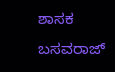ಶಾಸಕ ಬಸವರಾಜ್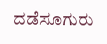ದಡೆಸೂಗುರು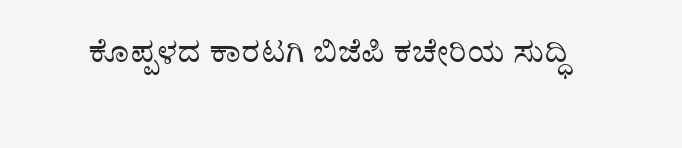ಕೊಪ್ಪಳದ ಕಾರಟಗಿ ಬಿಜೆಪಿ ಕಚೇರಿಯ ಸುದ್ಧಿ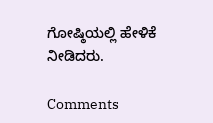ಗೋಷ್ಠಿಯಲ್ಲಿ ಹೇಳಿಕೆ ನೀಡಿದರು.

Comments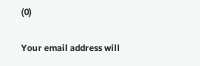(0)

Your email address will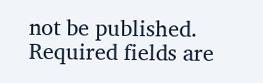not be published. Required fields are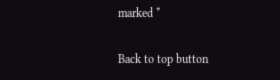marked *

Back to top button